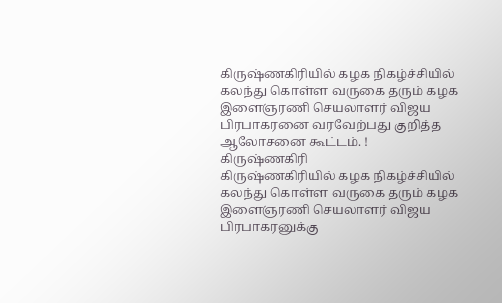கிருஷ்ணகிரியில் கழக நிகழ்ச்சியில் கலந்து கொள்ள வருகை தரும் கழக இளைஞரணி செயலாளர் விஜய பிரபாகரனை வரவேற்பது குறித்த ஆலோசனை கூட்டம். !
கிருஷ்ணகிரி
கிருஷ்ணகிரியில் கழக நிகழ்ச்சியில் கலந்து கொள்ள வருகை தரும் கழக இளைஞரணி செயலாளர் விஜய பிரபாகரனுக்கு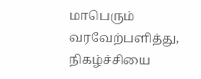மாபெரும் வரவேற்பளித்து, நிகழ்ச்சியை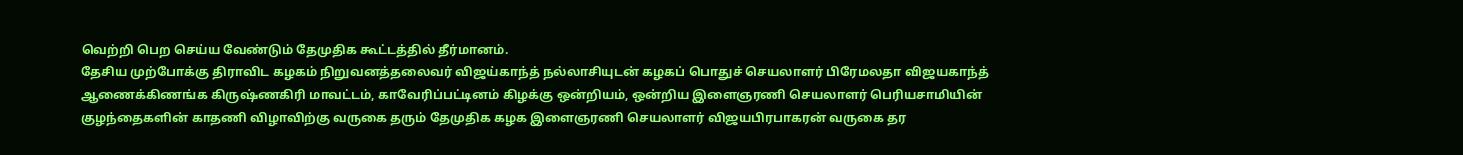வெற்றி பெற செய்ய வேண்டும் தேமுதிக கூட்டத்தில் தீர்மானம்.
தேசிய முற்போக்கு திராவிட கழகம் நிறுவனத்தலைவர் விஜய்காந்த் நல்லாசியுடன் கழகப் பொதுச் செயலாளர் பிரேமலதா விஜயகாந்த் ஆணைக்கிணங்க கிருஷ்ணகிரி மாவட்டம், காவேரிப்பட்டினம் கிழக்கு ஒன்றியம், ஒன்றிய இளைஞரணி செயலாளர் பெரியசாமியின் குழந்தைகளின் காதணி விழாவிற்கு வருகை தரும் தேமுதிக கழக இளைஞரணி செயலாளர் விஜயபிரபாகரன் வருகை தர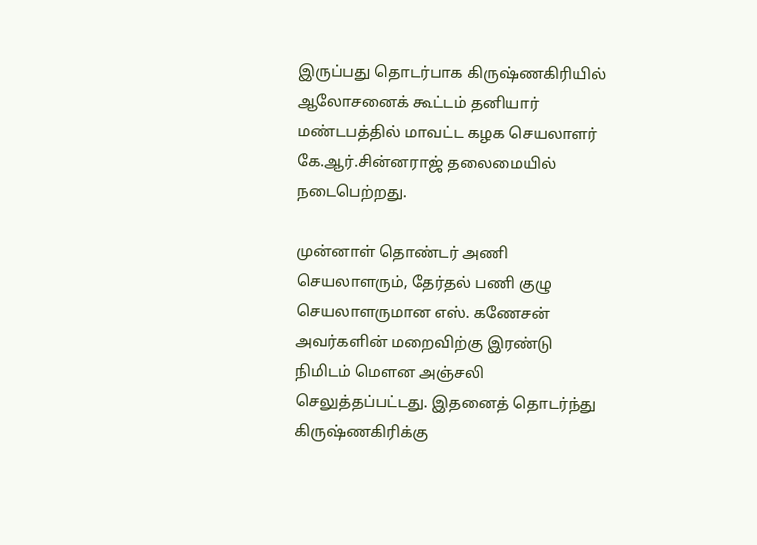இருப்பது தொடர்பாக கிருஷ்ணகிரியில் ஆலோசனைக் கூட்டம் தனியார் மண்டபத்தில் மாவட்ட கழக செயலாளர் கே.ஆர்.சின்னராஜ் தலைமையில் நடைபெற்றது.

முன்னாள் தொண்டர் அணி செயலாளரும், தேர்தல் பணி குழு செயலாளருமான எஸ். கணேசன் அவர்களின் மறைவிற்கு இரண்டு நிமிடம் மௌன அஞ்சலி செலுத்தப்பட்டது. இதனைத் தொடர்ந்து கிருஷ்ணகிரிக்கு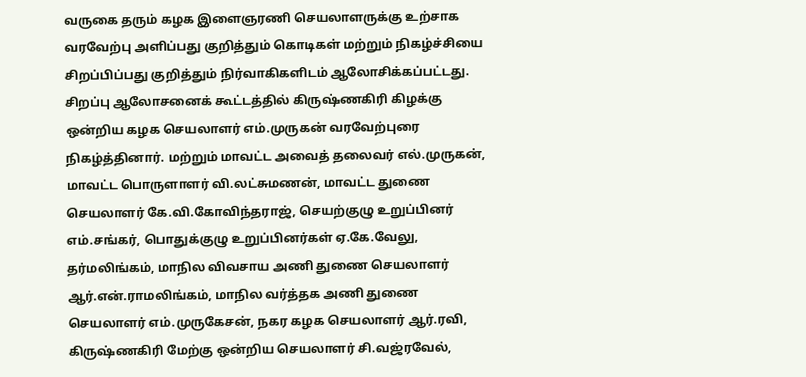வருகை தரும் கழக இளைஞரணி செயலாளருக்கு உற்சாக வரவேற்பு அளிப்பது குறித்தும் கொடிகள் மற்றும் நிகழ்ச்சியை சிறப்பிப்பது குறித்தும் நிர்வாகிகளிடம் ஆலோசிக்கப்பட்டது.
சிறப்பு ஆலோசனைக் கூட்டத்தில் கிருஷ்ணகிரி கிழக்கு ஒன்றிய கழக செயலாளர் எம்.முருகன் வரவேற்புரை நிகழ்த்தினார். மற்றும் மாவட்ட அவைத் தலைவர் எல்.முருகன், மாவட்ட பொருளாளர் வி.லட்சுமணன், மாவட்ட துணை செயலாளர் கே.வி.கோவிந்தராஜ், செயற்குழு உறுப்பினர் எம்.சங்கர், பொதுக்குழு உறுப்பினர்கள் ஏ.கே.வேலு, தர்மலிங்கம், மாநில விவசாய அணி துணை செயலாளர் ஆர்.என்.ராமலிங்கம், மாநில வர்த்தக அணி துணை செயலாளர் எம்.முருகேசன், நகர கழக செயலாளர் ஆர்.ரவி, கிருஷ்ணகிரி மேற்கு ஒன்றிய செயலாளர் சி.வஜ்ரவேல்,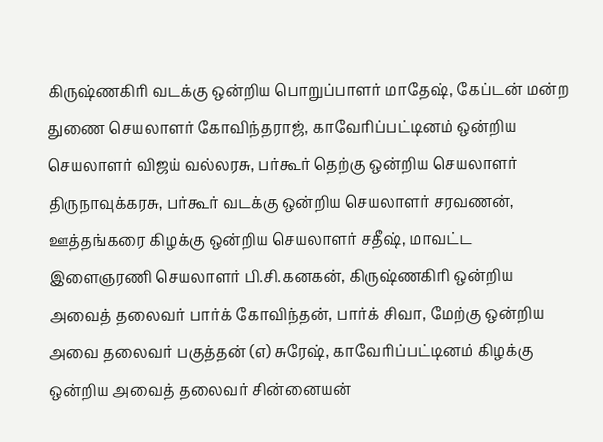கிருஷ்ணகிரி வடக்கு ஒன்றிய பொறுப்பாளர் மாதேஷ், கேப்டன் மன்ற துணை செயலாளர் கோவிந்தராஜ், காவேரிப்பட்டினம் ஒன்றிய செயலாளர் விஜய் வல்லரசு, பர்கூர் தெற்கு ஒன்றிய செயலாளர் திருநாவுக்கரசு, பர்கூர் வடக்கு ஒன்றிய செயலாளர் சரவணன், ஊத்தங்கரை கிழக்கு ஒன்றிய செயலாளர் சதீஷ், மாவட்ட இளைஞரணி செயலாளர் பி.சி.கனகன், கிருஷ்ணகிரி ஒன்றிய அவைத் தலைவர் பார்க் கோவிந்தன், பார்க் சிவா, மேற்கு ஒன்றிய அவை தலைவர் பகுத்தன் (எ) சுரேஷ், காவேரிப்பட்டினம் கிழக்கு ஒன்றிய அவைத் தலைவர் சின்னையன்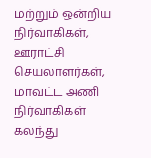மற்றும் ஒன்றிய நிர்வாகிகள், ஊராட்சி செயலாளர்கள், மாவட்ட அணி நிர்வாகிகள் கலந்து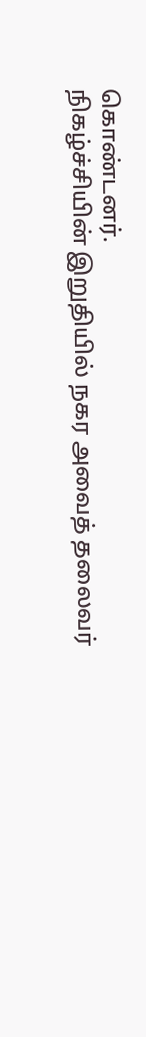கொண்டனர்.
நிகழ்ச்சியின் இறுதியில் நகர அவைத் தலைவர்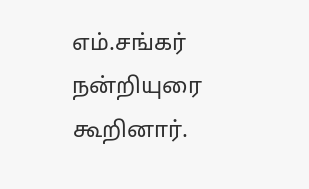எம்.சங்கர் நன்றியுரை கூறினார்.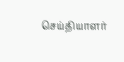செய்தியாளர்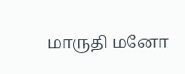மாருதி மனோ